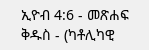ኢዮብ 4:6 - መጽሐፍ ቅዱስ - (ካቶሊካዊ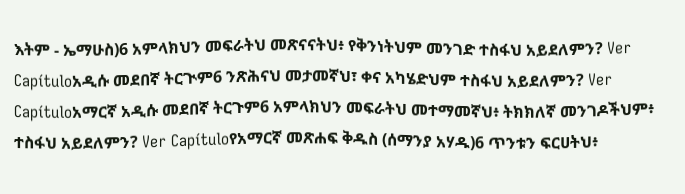እትም - ኤማሁስ)6 አምላክህን መፍራትህ መጽናናትህ፥ የቅንነትህም መንገድ ተስፋህ አይደለምን? Ver Capítuloአዲሱ መደበኛ ትርጒም6 ንጽሕናህ መታመኛህ፣ ቀና አካሄድህም ተስፋህ አይደለምን? Ver Capítuloአማርኛ አዲሱ መደበኛ ትርጉም6 አምላክህን መፍራትህ መተማመኛህ፥ ትክክለኛ መንገዶችህም፥ ተስፋህ አይደለምን? Ver Capítuloየአማርኛ መጽሐፍ ቅዱስ (ሰማንያ አሃዱ)6 ጥንቱን ፍርሀትህ፥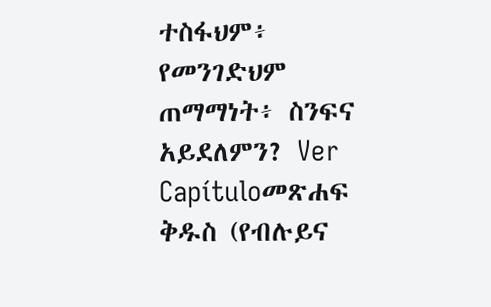ተስፋህም፥ የመንገድህም ጠማማነት፥ ስንፍና አይደለምን? Ver Capítuloመጽሐፍ ቅዱስ (የብሉይና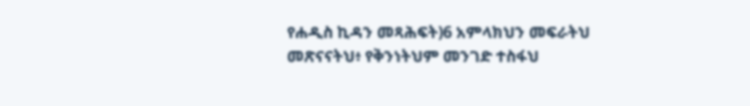የሐዲስ ኪዳን መጻሕፍት)6 አምላክህን መፍራትህ መጽናናትህ፥ የቅንነትህም መንገድ ተስፋህ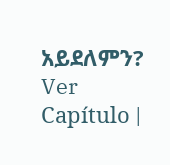አይደለምን? Ver Capítulo |